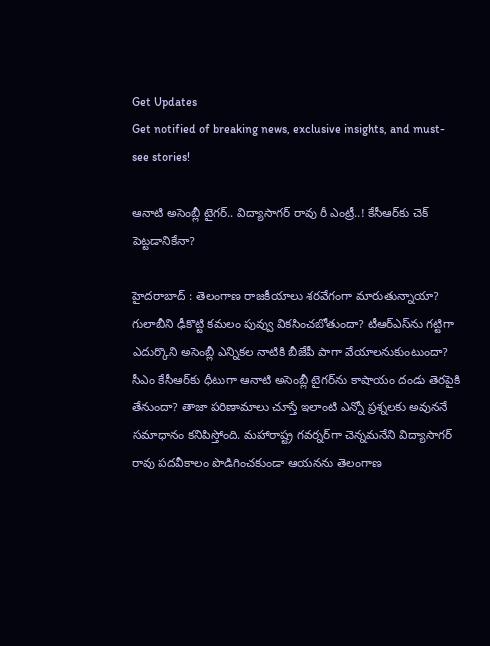Get Updates
Get notified of breaking news, exclusive insights, and must-see stories!

ఆనాటి అసెంబ్లీ టైగర్.. విద్యాసాగర్ రావు రీ ఎంట్రీ..! కేసీఆర్‌కు చెక్ పెట్టడానికేనా?

హైదరాబాద్ : తెలంగాణ రాజకీయాలు శరవేగంగా మారుతున్నాయా? గులాబీని ఢీకొట్టి కమలం పువ్వు వికసించబోతుందా? టీఆర్ఎస్‌ను గట్టిగా ఎదుర్కొని అసెంబ్లీ ఎన్నికల నాటికి బీజేపీ పాగా వేయాలనుకుంటుందా? సీఎం కేసీఆర్‌కు ధీటుగా ఆనాటి అసెంబ్లీ టైగర్‌ను కాషాయం దండు తెరపైకి తేనుందా? తాజా పరిణామాలు చూస్తే ఇలాంటి ఎన్నో ప్రశ్నలకు అవుననే సమాధానం కనిపిస్తోంది. మహారాష్ట్ర గవర్నర్‌గా చెన్నమనేని విద్యాసాగర్ రావు పదవీకాలం పొడిగించకుండా ఆయనను తెలంగాణ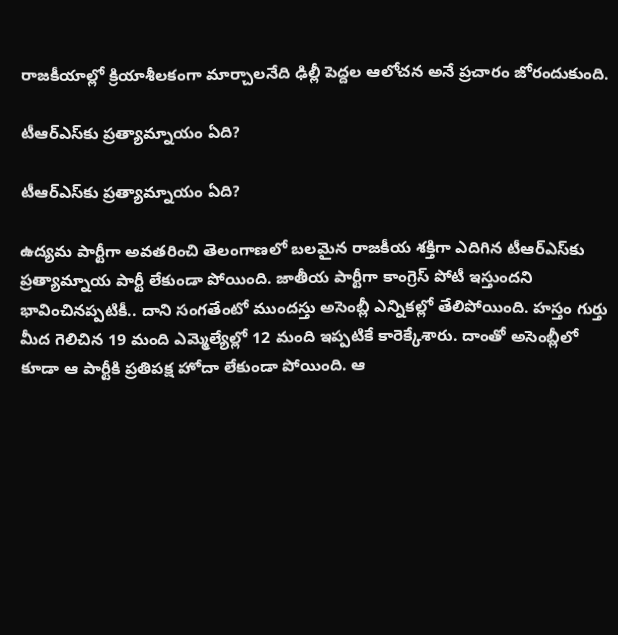రాజకీయాల్లో క్రియాశీలకంగా మార్చాలనేది ఢిల్లీ పెద్దల ఆలోచన అనే ప్రచారం జోరందుకుంది.

టీఆర్ఎస్‌కు ప్రత్యామ్నాయం ఏది?

టీఆర్ఎస్‌కు ప్రత్యామ్నాయం ఏది?

ఉద్యమ పార్టీగా అవతరించి తెలంగాణలో బలమైన రాజకీయ శక్తిగా ఎదిగిన టీఆర్ఎస్‌కు ప్రత్యామ్నాయ పార్టీ లేకుండా పోయింది. జాతీయ పార్టీగా కాంగ్రెస్ పోటీ ఇస్తుందని భావించినప్పటికీ.. దాని సంగతేంటో ముందస్తు అసెంబ్లీ ఎన్నికల్లో తేలిపోయింది. హస్తం గుర్తు మీద గెలిచిన 19 మంది ఎమ్మెల్యేల్లో 12 మంది ఇప్పటికే కారెక్కేశారు. దాంతో అసెంబ్లీలో కూడా ఆ పార్టీకి ప్రతిపక్ష హోదా లేకుండా పోయింది. ఆ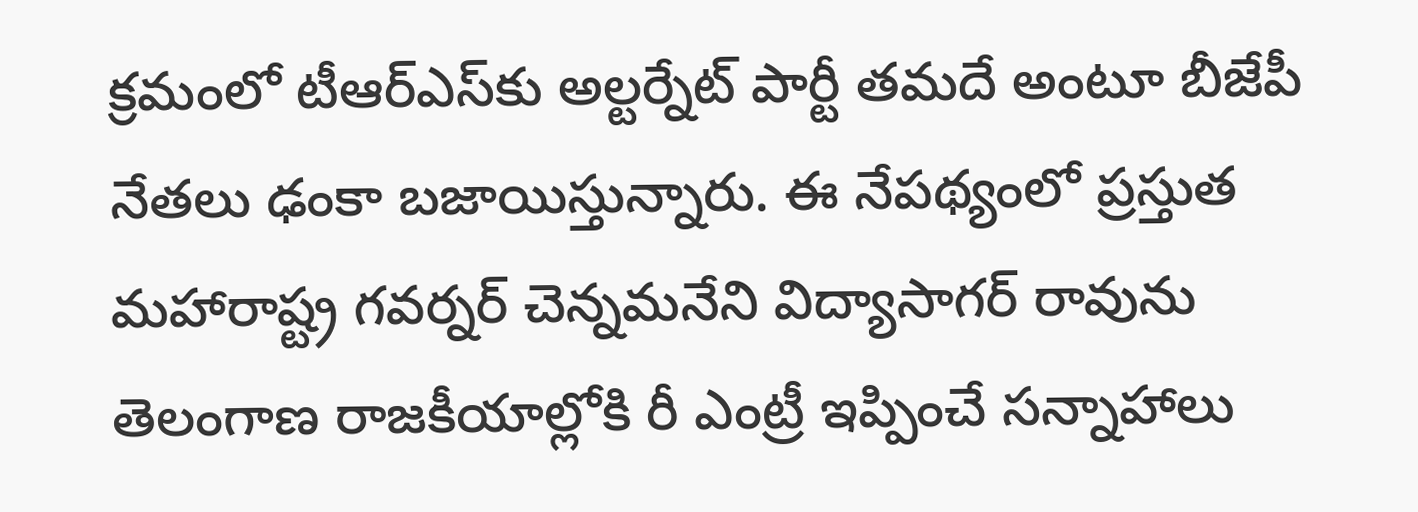క్రమంలో టీఆర్ఎస్‌కు అల్టర్నేట్ పార్టీ తమదే అంటూ బీజేపీ నేతలు ఢంకా బజాయిస్తున్నారు. ఈ నేపథ్యంలో ప్రస్తుత మహారాష్ట్ర గవర్నర్ చెన్నమనేని విద్యాసాగర్ రావును తెలంగాణ రాజకీయాల్లోకి రీ ఎంట్రీ ఇప్పించే సన్నాహాలు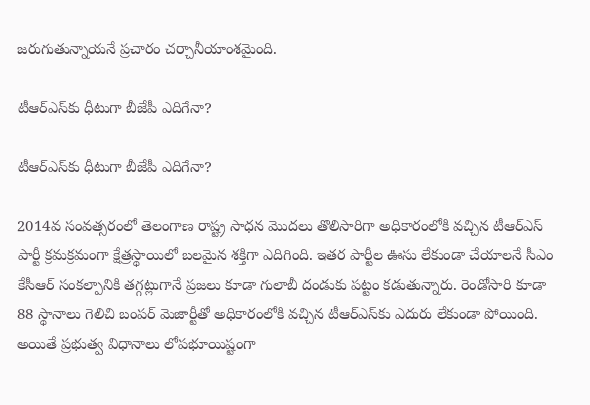జరుగుతున్నాయనే ప్రచారం చర్చానీయాంశమైంది.

టీఆర్ఎస్‌కు ధీటుగా బీజేపీ ఎదిగేనా?

టీఆర్ఎస్‌కు ధీటుగా బీజేపీ ఎదిగేనా?

2014వ సంవత్సరంలో తెలంగాణ రాష్ట్ర సాధన మొదలు తొలిసారిగా అధికారంలోకి వచ్చిన టీఆర్ఎస్ పార్టీ క్రమక్రమంగా క్షేత్రస్థాయిలో బలమైన శక్తిగా ఎదిగింది. ఇతర పార్టీల ఊసు లేకుండా చేయాలనే సీఎం కేసీఆర్ సంకల్పానికి తగ్గట్లుగానే ప్రజలు కూడా గులాబీ దండుకు పట్టం కడుతున్నారు. రెండోసారి కూడా 88 స్థానాలు గెలిచి బంపర్ మెజార్టీతో అధికారంలోకి వచ్చిన టీఆర్ఎస్‌కు ఎదురు లేకుండా పోయింది. అయితే ప్రభుత్వ విధానాలు లోపభూయిష్టంగా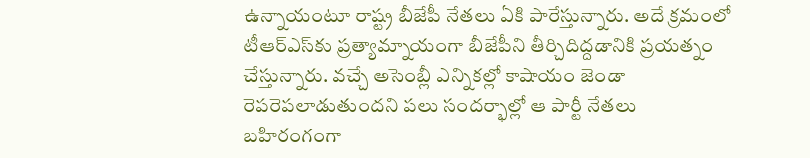ఉన్నాయంటూ రాష్ట్ర బీజేపీ నేతలు ఏకి పారేస్తున్నారు. అదే క్రమంలో టీఆర్ఎస్‌కు ప్రత్యామ్నాయంగా బీజేపీని తీర్చిదిద్దడానికి ప్రయత్నం చేస్తున్నారు. వచ్చే అసెంబ్లీ ఎన్నికల్లో కాషాయం జెండా రెపరెపలాడుతుందని పలు సందర్భాల్లో ఆ పార్టీ నేతలు బహిరంగంగా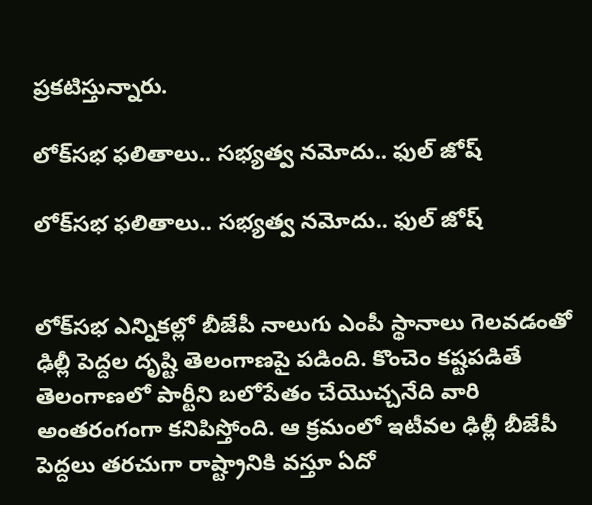ప్రకటిస్తున్నారు.

లోక్‌సభ ఫలితాలు.. సభ్యత్వ నమోదు.. ఫుల్ జోష్

లోక్‌సభ ఫలితాలు.. సభ్యత్వ నమోదు.. ఫుల్ జోష్


లోక్‌సభ ఎన్నికల్లో బీజేపీ నాలుగు ఎంపీ స్థానాలు గెలవడంతో ఢిల్లీ పెద్దల దృష్టి తెలంగాణపై పడింది. కొంచెం కష్టపడితే తెలంగాణలో పార్టీని బలోపేతం చేయొచ్చనేది వారి అంతరంగంగా కనిపిస్తోంది. ఆ క్రమంలో ఇటీవల ఢిల్లీ బీజేపీ పెద్దలు తరచుగా రాష్ట్రానికి వస్తూ ఏదో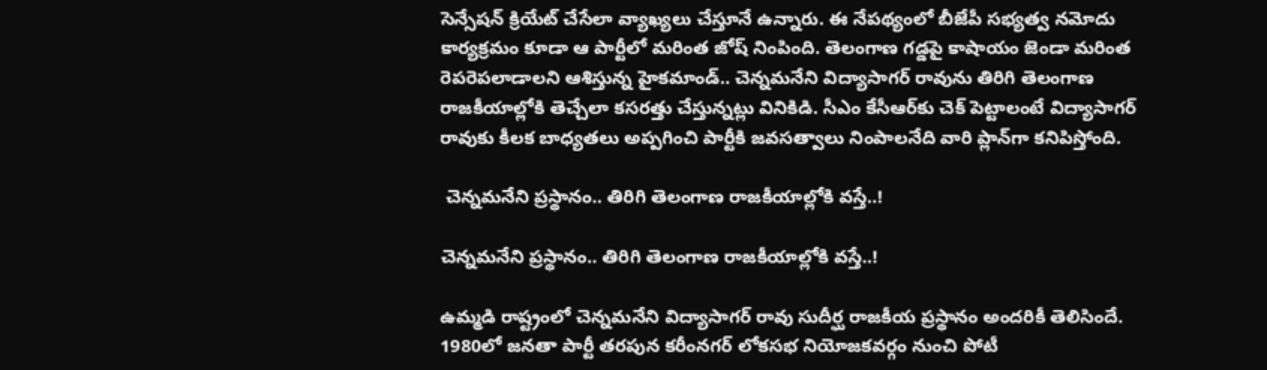సెన్సేషన్ క్రియేట్ చేసేలా వ్యాఖ్యలు చేస్తూనే ఉన్నారు. ఈ నేపథ్యంలో బీజేపీ సభ్యత్వ నమోదు కార్యక్రమం కూడా ఆ పార్టీలో మరింత జోష్ నింపింది. తెలంగాణ గడ్డపై కాషాయం జెండా మరింత రెపరెపలాడాలని ఆశిస్తున్న హైకమాండ్.. చెన్నమనేని విద్యాసాగర్ రావును తిరిగి తెలంగాణ రాజకీయాల్లోకి తెచ్చేలా కసరత్తు చేస్తున్నట్లు వినికిడి. సీఎం కేసీఆర్‌కు చెక్ పెట్టాలంటే విద్యాసాగర్ రావుకు కీలక బాధ్యతలు అప్పగించి పార్టీకి జవసత్వాలు నింపాలనేది వారి ప్లాన్‌గా కనిపిస్తోంది.

 చెన్నమనేని ప్రస్థానం.. తిరిగి తెలంగాణ రాజకీయాల్లోకి వస్తే..!

చెన్నమనేని ప్రస్థానం.. తిరిగి తెలంగాణ రాజకీయాల్లోకి వస్తే..!

ఉమ్మడి రాష్ట్రంలో చెన్నమనేని విద్యాసాగర్ రావు సుదీర్ఘ రాజకీయ ప్రస్థానం అందరికీ తెలిసిందే. 1980లో జనతా పార్టీ తరపున కరీంనగర్ లోకసభ నియోజకవర్గం నుంచి పోటీ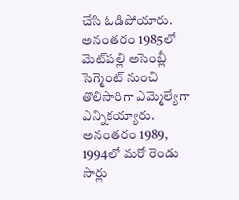చేసి ఓడిపోయారు. అనంతరం 1985లో మెట్‌పల్లి అసెంబ్లీ సెగ్మెంట్ నుంచి తొలిసారిగా ఎమ్మెల్యేగా ఎన్నికయ్యారు. అనంతరం 1989, 1994లో మరో రెండు సార్లు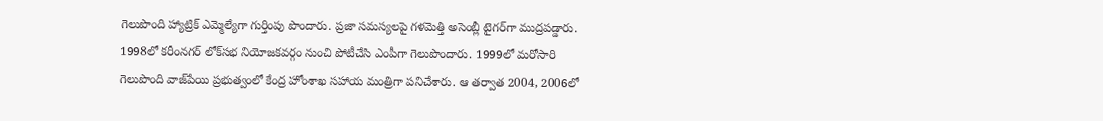గెలుపొంది హ్యాట్రిక్ ఎమ్మెల్యేగా గుర్తింపు పొందారు. ప్రజా సమస్యలపై గళమెత్తి అసెంబ్లీ టైగర్‌గా ముద్రపడ్డారు. 1998లో కరీంనగర్ లోక్‌సభ నియోజకవర్గం నుంచి పోటీచేసి ఎంపీగా గెలుపొందారు. 1999లో మరోసారి గెలుపొంది వాజ్‌పేయి ప్రభుత్వంలో కేంద్ర హోంశాఖ సహాయ మంత్రిగా పనిచేశారు. ఆ తర్వాత 2004, 2006లో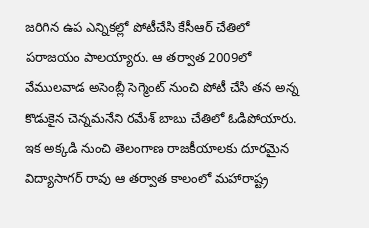జరిగిన ఉప ఎన్నికల్లో పోటీచేసి కేసీఆర్ చేతిలో పరాజయం పాలయ్యారు. ఆ తర్వాత 2009లో వేములవాడ అసెంబ్లీ సెగ్మెంట్ నుంచి పోటీ చేసి తన అన్న కొడుకైన చెన్నమనేని రమేశ్ బాబు చేతిలో ఓడిపోయారు. ఇక అక్కడి నుంచి తెలంగాణ రాజకీయాలకు దూరమైన విద్యాసాగర్ రావు ఆ తర్వాత కాలంలో మహారాష్ట్ర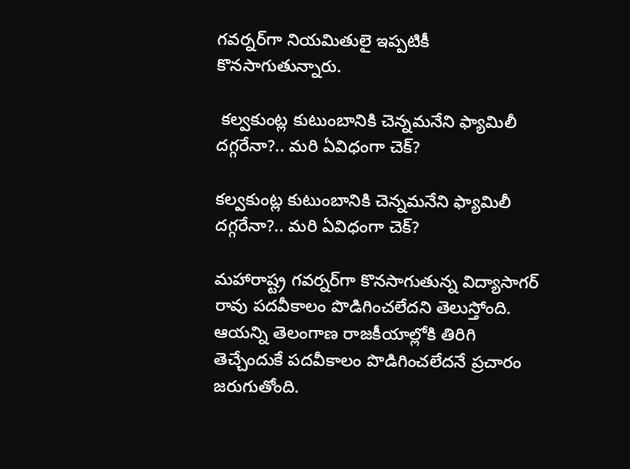గవర్నర్‌గా నియమితులై ఇప్పటికీ కొనసాగుతున్నారు.

 కల్వకుంట్ల కుటుంబానికి చెన్నమనేని ఫ్యామిలీ దగ్గరేనా?.. మరి ఏవిధంగా చెక్?

కల్వకుంట్ల కుటుంబానికి చెన్నమనేని ఫ్యామిలీ దగ్గరేనా?.. మరి ఏవిధంగా చెక్?

మహారాష్ట్ర గవర్నర్‌గా కొనసాగుతున్న విద్యాసాగర్ రావు పదవీకాలం పొడిగించలేదని తెలుస్తోంది. ఆయన్ని తెలంగాణ రాజకీయాల్లోకి తిరిగి తెచ్చేందుకే పదవీకాలం పొడిగించలేదనే ప్రచారం జరుగుతోంది.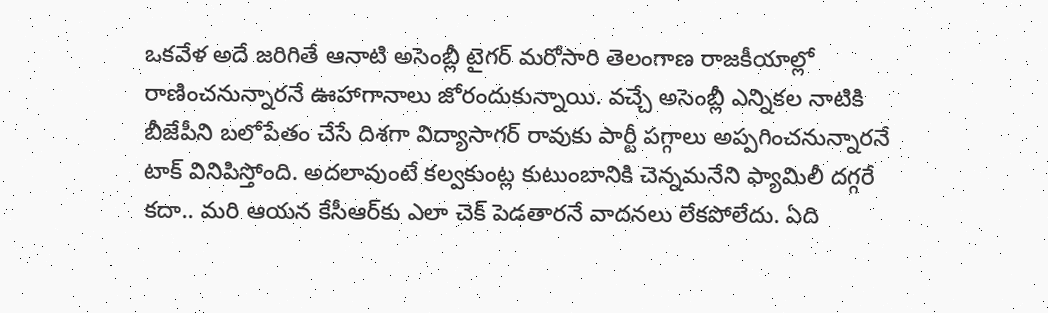ఒకవేళ అదే జరిగితే ఆనాటి అసెంబ్లీ టైగర్ మరోసారి తెలంగాణ రాజకీయాల్లో రాణించనున్నారనే ఊహాగానాలు జోరందుకున్నాయి. వచ్చే అసెంబ్లీ ఎన్నికల నాటికి బీజేపీని బలోపేతం చేసే దిశగా విద్యాసాగర్ రావుకు పార్టీ పగ్గాలు అప్పగించనున్నారనే టాక్ వినిపిస్తోంది. అదలావుంటే కల్వకుంట్ల కుటుంబానికి చెన్నమనేని ఫ్యామిలీ దగ్గరే కదా.. మరి ఆయన కేసీఆర్‌కు ఎలా చెక్ పెడతారనే వాదనలు లేకపోలేదు. ఏది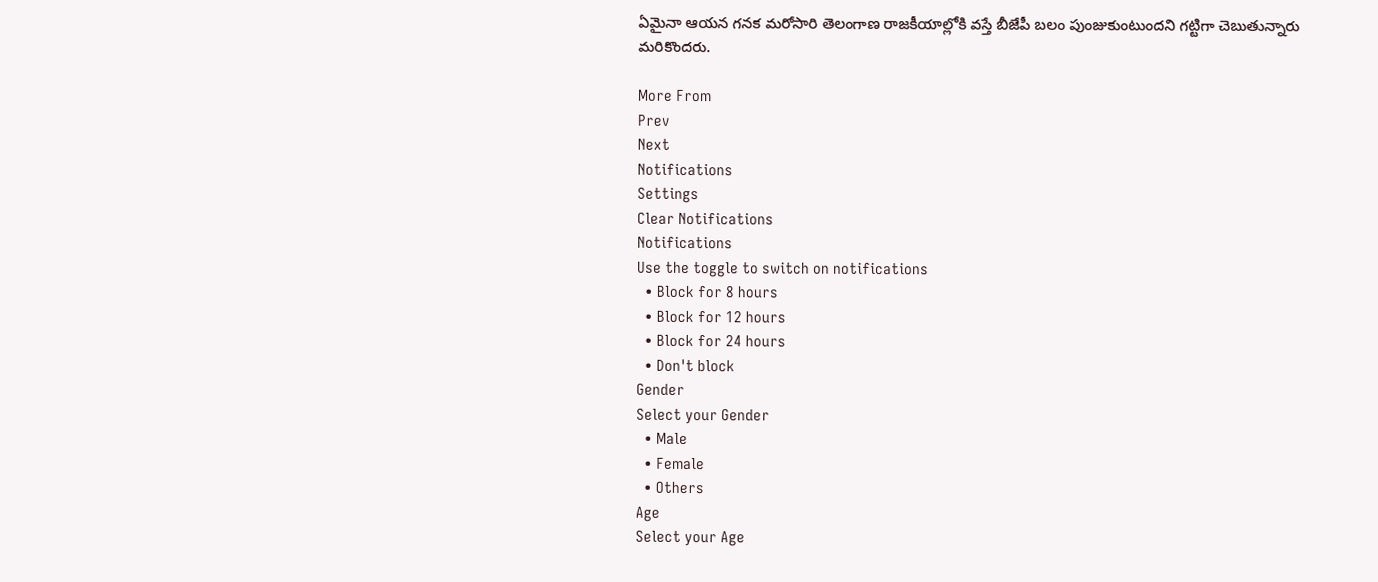ఏమైనా ఆయన గనక మరోసారి తెలంగాణ రాజకీయాల్లోకి వస్తే బీజేపీ బలం పుంజుకుంటుందని గట్టిగా చెబుతున్నారు మరికొందరు.

More From
Prev
Next
Notifications
Settings
Clear Notifications
Notifications
Use the toggle to switch on notifications
  • Block for 8 hours
  • Block for 12 hours
  • Block for 24 hours
  • Don't block
Gender
Select your Gender
  • Male
  • Female
  • Others
Age
Select your Age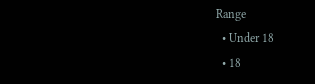Range
  • Under 18
  • 18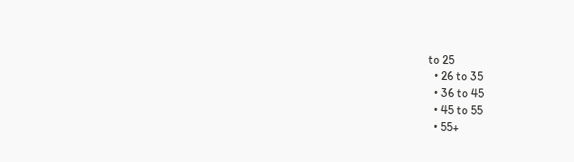to 25
  • 26 to 35
  • 36 to 45
  • 45 to 55
  • 55+